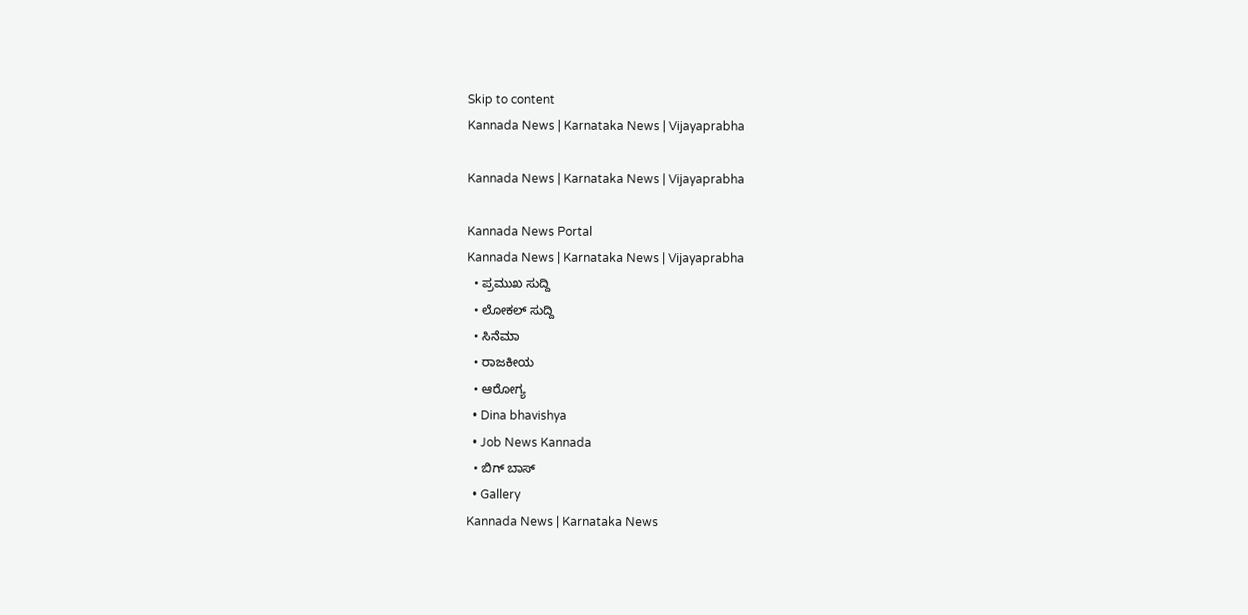Skip to content
Kannada News | Karnataka News | Vijayaprabha

Kannada News | Karnataka News | Vijayaprabha

Kannada News Portal
Kannada News | Karnataka News | Vijayaprabha
  • ಪ್ರಮುಖ ಸುದ್ದಿ
  • ಲೋಕಲ್ ಸುದ್ದಿ
  • ಸಿನೆಮಾ
  • ರಾಜಕೀಯ
  • ಆರೋಗ್ಯ
  • Dina bhavishya
  • Job News Kannada
  • ಬಿಗ್ ಬಾಸ್
  • Gallery
Kannada News | Karnataka News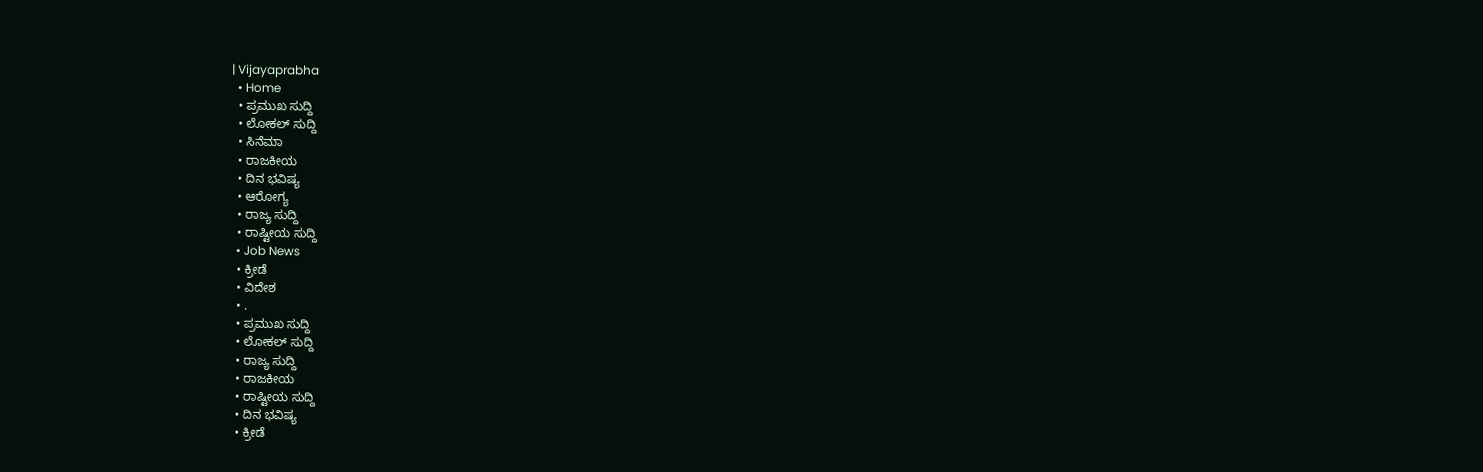| Vijayaprabha
  • Home
  • ಪ್ರಮುಖ ಸುದ್ದಿ
  • ಲೋಕಲ್ ಸುದ್ದಿ
  • ಸಿನೆಮಾ
  • ರಾಜಕೀಯ
  • ದಿನ ಭವಿಷ್ಯ
  • ಆರೋಗ್ಯ
  • ರಾಜ್ಯ ಸುದ್ದಿ
  • ರಾಷ್ಟೀಯ ಸುದ್ದಿ
  • Job News
  • ಕ್ರೀಡೆ
  • ವಿದೇಶ
  • .
  • ಪ್ರಮುಖ ಸುದ್ದಿ
  • ಲೋಕಲ್ ಸುದ್ದಿ
  • ರಾಜ್ಯ ಸುದ್ದಿ
  • ರಾಜಕೀಯ
  • ರಾಷ್ಟೀಯ ಸುದ್ದಿ
  • ದಿನ ಭವಿಷ್ಯ
  • ಕ್ರೀಡೆ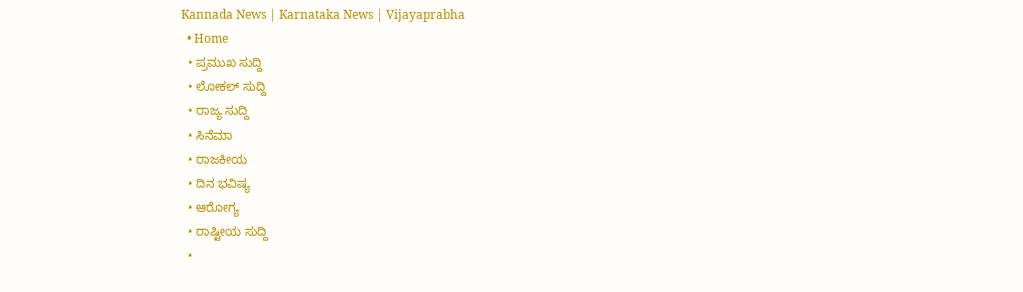Kannada News | Karnataka News | Vijayaprabha
  • Home
  • ಪ್ರಮುಖ ಸುದ್ದಿ
  • ಲೋಕಲ್ ಸುದ್ದಿ
  • ರಾಜ್ಯ ಸುದ್ದಿ
  • ಸಿನೆಮಾ
  • ರಾಜಕೀಯ
  • ದಿನ ಭವಿಷ್ಯ
  • ಆರೋಗ್ಯ
  • ರಾಷ್ಟೀಯ ಸುದ್ದಿ
  •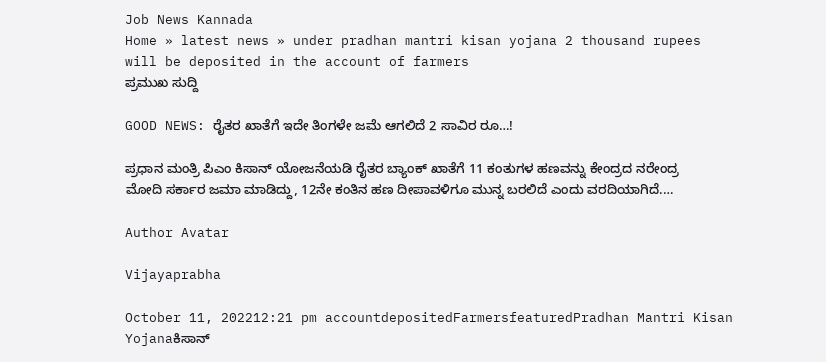Job News Kannada
Home » latest news » under pradhan mantri kisan yojana 2 thousand rupees will be deposited in the account of farmers
ಪ್ರಮುಖ ಸುದ್ದಿ

GOOD NEWS: ರೈತರ ಖಾತೆಗೆ ಇದೇ ತಿಂಗಳೇ ಜಮೆ ಆಗಲಿದೆ 2 ಸಾವಿರ ರೂ…!

ಪ್ರಧಾನ ಮಂತ್ರಿ ಪಿಎಂ ಕಿಸಾನ್ ಯೋಜನೆಯಡಿ ರೈತರ ಬ್ಯಾಂಕ್ ಖಾತೆಗೆ 11 ಕಂತುಗಳ ಹಣವನ್ನು ಕೇಂದ್ರದ ನರೇಂದ್ರ ಮೋದಿ ಸರ್ಕಾರ ಜಮಾ ಮಾಡಿದ್ದು, 12ನೇ ಕಂತಿನ ಹಣ ದೀಪಾವಳಿಗೂ ಮುನ್ನ ಬರಲಿದೆ ಎಂದು ವರದಿಯಾಗಿದೆ.…

Author Avatar

Vijayaprabha

October 11, 202212:21 pm accountdepositedFarmersfeaturedPradhan Mantri Kisan Yojanaಕಿಸಾನ್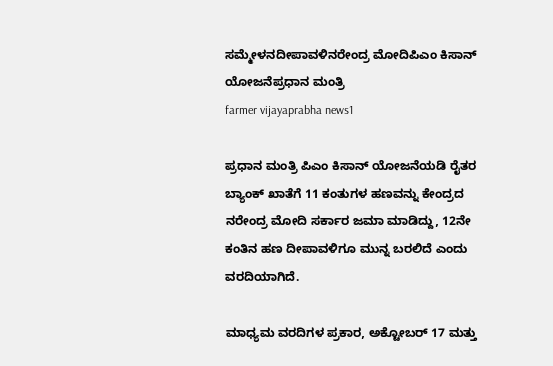ಸಮ್ಮೇಳನದೀಪಾವಳಿನರೇಂದ್ರ ಮೋದಿಪಿಎಂ ಕಿಸಾನ್ ಯೋಜನೆಪ್ರಧಾನ ಮಂತ್ರಿ
farmer vijayaprabha news1

ಪ್ರಧಾನ ಮಂತ್ರಿ ಪಿಎಂ ಕಿಸಾನ್ ಯೋಜನೆಯಡಿ ರೈತರ ಬ್ಯಾಂಕ್ ಖಾತೆಗೆ 11 ಕಂತುಗಳ ಹಣವನ್ನು ಕೇಂದ್ರದ ನರೇಂದ್ರ ಮೋದಿ ಸರ್ಕಾರ ಜಮಾ ಮಾಡಿದ್ದು, 12ನೇ ಕಂತಿನ ಹಣ ದೀಪಾವಳಿಗೂ ಮುನ್ನ ಬರಲಿದೆ ಎಂದು ವರದಿಯಾಗಿದೆ.

ಮಾಧ್ಯಮ ವರದಿಗಳ ಪ್ರಕಾರ, ಅಕ್ಟೋಬರ್ 17 ಮತ್ತು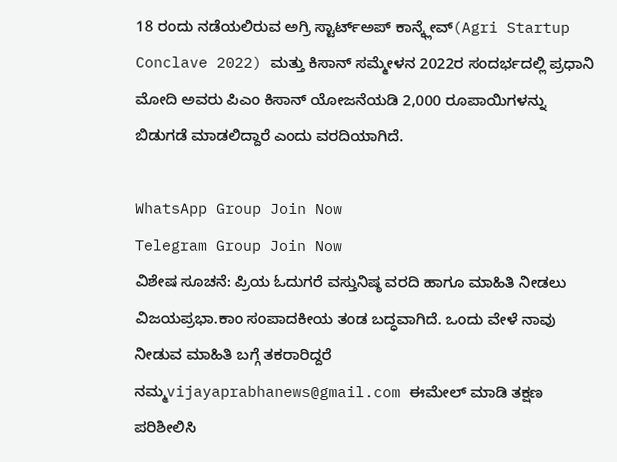18 ರಂದು ನಡೆಯಲಿರುವ ಅಗ್ರಿ ಸ್ಟಾರ್ಟ್ಅಪ್ ಕಾನ್ಕ್ಲೇವ್(Agri Startup Conclave 2022) ಮತ್ತು ಕಿಸಾನ್ ಸಮ್ಮೇಳನ 2022ರ ಸಂದರ್ಭದಲ್ಲಿ ಪ್ರಧಾನಿ ಮೋದಿ ಅವರು ಪಿಎಂ ಕಿಸಾನ್ ಯೋಜನೆಯಡಿ 2,000 ರೂಪಾಯಿಗಳನ್ನು ಬಿಡುಗಡೆ ಮಾಡಲಿದ್ದಾರೆ ಎಂದು ವರದಿಯಾಗಿದೆ.

WhatsApp Group Join Now
Telegram Group Join Now
ವಿಶೇಷ ಸೂಚನೆ: ಪ್ರಿಯ ಓದುಗರೆ ವಸ್ತುನಿಷ್ಠ ವರದಿ‌ ಹಾಗೂ ಮಾಹಿತಿ ನೀಡಲು ವಿಜಯಪ್ರಭಾ.ಕಾಂ ಸಂಪಾದಕೀಯ ತಂಡ ಬದ್ಧವಾಗಿದೆ. ಒಂದು ವೇಳೆ ನಾವು ನೀಡುವ ಮಾಹಿತಿ ಬಗ್ಗೆ ತಕರಾರಿದ್ದರೆ ನಮ್ಮ‌vijayaprabhanews@gmail.com ಈಮೇಲ್ ಮಾಡಿ ತಕ್ಷಣ ಪರಿಶೀಲಿಸಿ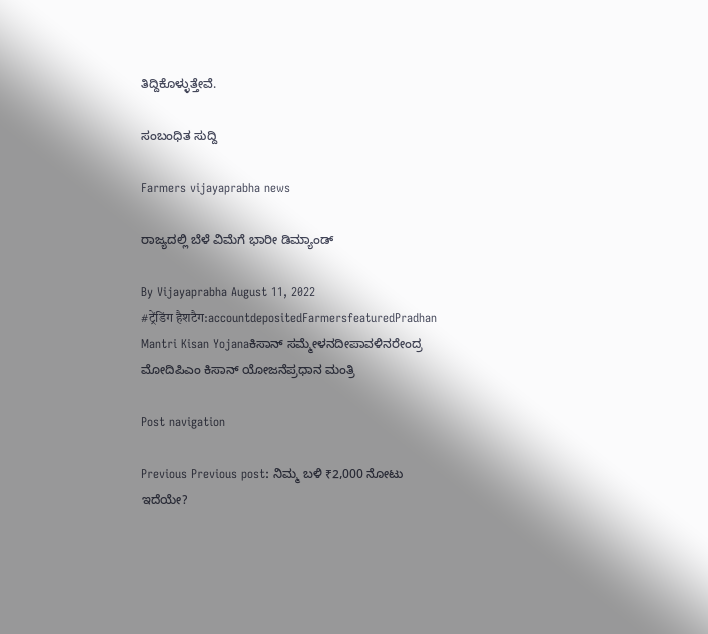ತಿದ್ದಿಕೊಳ್ಳುತ್ತೇವೆ.

ಸಂಬಂಧಿತ ಸುದ್ದಿ

Farmers vijayaprabha news

ರಾಜ್ಯದಲ್ಲಿ ಬೆಳೆ ವಿಮೆಗೆ ಭಾರೀ ಡಿಮ್ಯಾಂಡ್‌

By Vijayaprabha August 11, 2022
#ट्रेंडिंग हैशटैग:accountdepositedFarmersfeaturedPradhan Mantri Kisan Yojanaಕಿಸಾನ್ ಸಮ್ಮೇಳನದೀಪಾವಳಿನರೇಂದ್ರ ಮೋದಿಪಿಎಂ ಕಿಸಾನ್ ಯೋಜನೆಪ್ರಧಾನ ಮಂತ್ರಿ

Post navigation

Previous Previous post: ನಿಮ್ಮ ಬಳಿ ₹2,000 ನೋಟು ಇದೆಯೇ?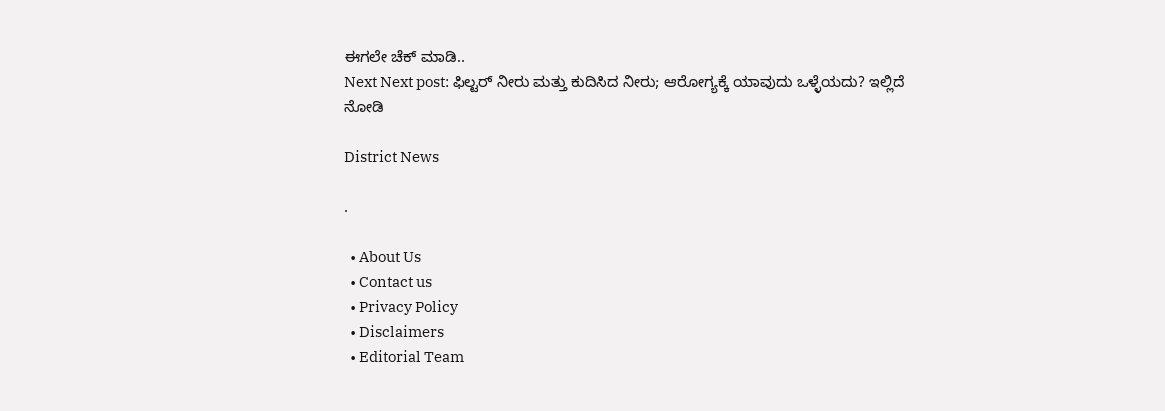ಈಗಲೇ ಚೆಕ್ ಮಾಡಿ..
Next Next post: ಫಿಲ್ಟರ್ ನೀರು ಮತ್ತು ಕುದಿಸಿದ ನೀರು; ಆರೋಗ್ಯಕ್ಕೆ ಯಾವುದು ಒಳ್ಳೆಯದು? ಇಲ್ಲಿದೆ ನೋಡಿ

District News

.

  • About Us
  • Contact us
  • Privacy Policy
  • Disclaimers
  • Editorial Team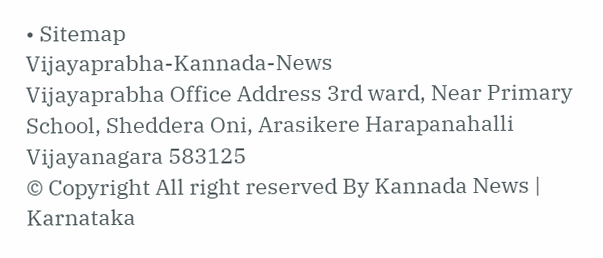• Sitemap
Vijayaprabha-Kannada-News
Vijayaprabha Office Address 3rd ward, Near Primary School, Sheddera Oni, Arasikere Harapanahalli Vijayanagara 583125
© Copyright All right reserved By Kannada News | Karnataka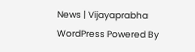News | Vijayaprabha WordPress Powered By